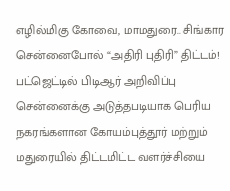எழில்மிகு கோவை, மாமதுரை.. சிங்கார சென்னைபோல் “அதிரி புதிரி” திட்டம்! பட்ஜெட்டில் பிடிஆர் அறிவிப்பு
சென்னைக்கு அடுத்தபடியாக பெரிய நகரங்களான கோயம்புத்தூர் மற்றும் மதுரையில் திட்டமிட்ட வளர்ச்சியை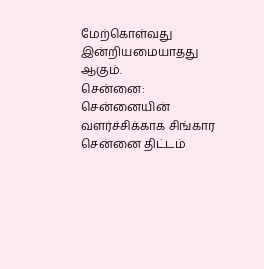மேற்கொள்வது இன்றியமையாதது ஆகும்.
சென்னை: சென்னையின் வளர்ச்சிக்காக சிங்கார சென்னை திட்டம்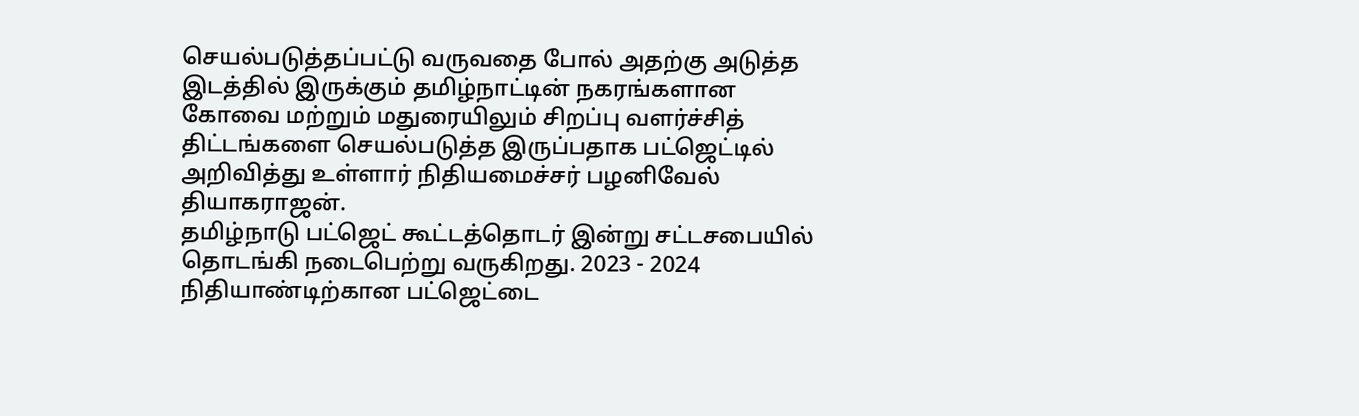செயல்படுத்தப்பட்டு வருவதை போல் அதற்கு அடுத்த இடத்தில் இருக்கும் தமிழ்நாட்டின் நகரங்களான கோவை மற்றும் மதுரையிலும் சிறப்பு வளர்ச்சித் திட்டங்களை செயல்படுத்த இருப்பதாக பட்ஜெட்டில் அறிவித்து உள்ளார் நிதியமைச்சர் பழனிவேல் தியாகராஜன்.
தமிழ்நாடு பட்ஜெட் கூட்டத்தொடர் இன்று சட்டசபையில் தொடங்கி நடைபெற்று வருகிறது. 2023 - 2024 நிதியாண்டிற்கான பட்ஜெட்டை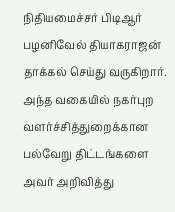நிதியமைச்சர் பிடிஆர் பழனிவேல் தியாகராஜன் தாக்கல் செய்து வருகிறார். அந்த வகையில் நகர்புற வளர்ச்சித்துறைக்கான பல்வேறு திட்டங்களை அவர் அறிவித்து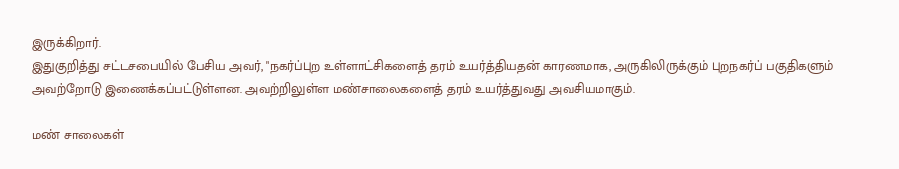இருக்கிறார்.
இதுகுறித்து சட்டசபையில் பேசிய அவர், "நகர்ப்புற உள்ளாட்சிகளைத் தரம் உயர்த்தியதன் காரணமாக, அருகிலிருக்கும் புறநகர்ப் பகுதிகளும் அவற்றோடு இணைக்கப்பட்டுள்ளன. அவற்றிலுள்ள மண்சாலைகளைத் தரம் உயர்த்துவது அவசியமாகும்.

மண் சாலைகள்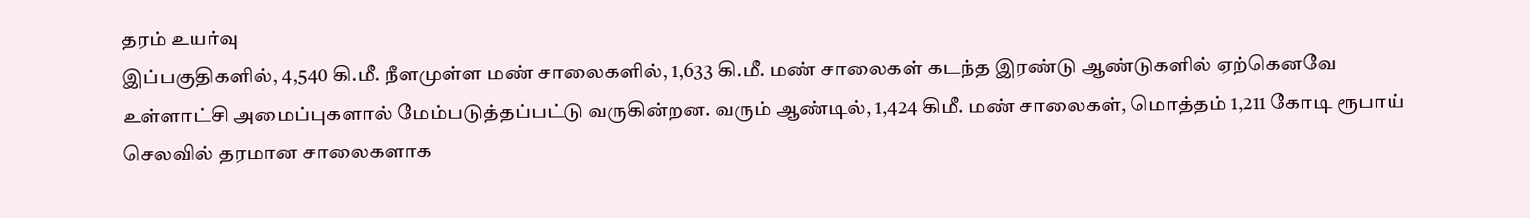தரம் உயர்வு
இப்பகுதிகளில், 4,540 கி.மீ. நீளமுள்ள மண் சாலைகளில், 1,633 கி.மீ. மண் சாலைகள் கடந்த இரண்டு ஆண்டுகளில் ஏற்கெனவே உள்ளாட்சி அமைப்புகளால் மேம்படுத்தப்பட்டு வருகின்றன. வரும் ஆண்டில், 1,424 கிமீ. மண் சாலைகள், மொத்தம் 1,211 கோடி ரூபாய் செலவில் தரமான சாலைகளாக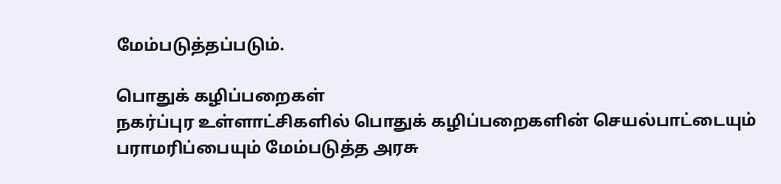மேம்படுத்தப்படும்.

பொதுக் கழிப்பறைகள்
நகர்ப்புர உள்ளாட்சிகளில் பொதுக் கழிப்பறைகளின் செயல்பாட்டையும் பராமரிப்பையும் மேம்படுத்த அரசு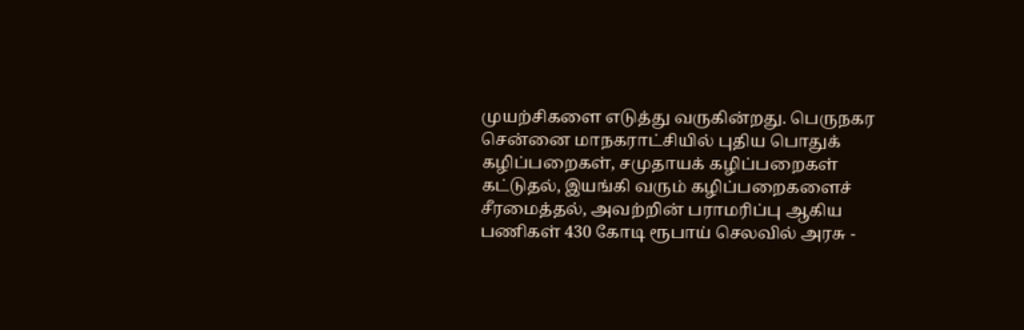முயற்சிகளை எடுத்து வருகின்றது. பெருநகர சென்னை மாநகராட்சியில் புதிய பொதுக் கழிப்பறைகள், சமுதாயக் கழிப்பறைகள் கட்டுதல், இயங்கி வரும் கழிப்பறைகளைச் சீரமைத்தல், அவற்றின் பராமரிப்பு ஆகிய பணிகள் 430 கோடி ரூபாய் செலவில் அரசு -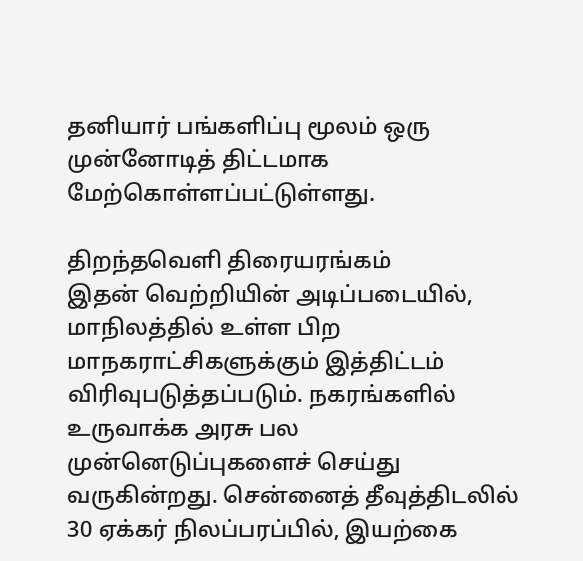தனியார் பங்களிப்பு மூலம் ஒரு முன்னோடித் திட்டமாக மேற்கொள்ளப்பட்டுள்ளது.

திறந்தவெளி திரையரங்கம்
இதன் வெற்றியின் அடிப்படையில், மாநிலத்தில் உள்ள பிற மாநகராட்சிகளுக்கும் இத்திட்டம் விரிவுபடுத்தப்படும். நகரங்களில் உருவாக்க அரசு பல முன்னெடுப்புகளைச் செய்து வருகின்றது. சென்னைத் தீவுத்திடலில் 30 ஏக்கர் நிலப்பரப்பில், இயற்கை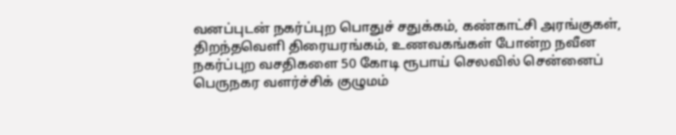வனப்புடன் நகர்ப்புற பொதுச் சதுக்கம், கண்காட்சி அரங்குகள், திறந்தவெளி திரையரங்கம், உணவகங்கள் போன்ற நவீன நகர்ப்புற வசதிகளை 50 கோடி ரூபாய் செலவில் சென்னைப் பெருநகர வளர்ச்சிக் குழுமம்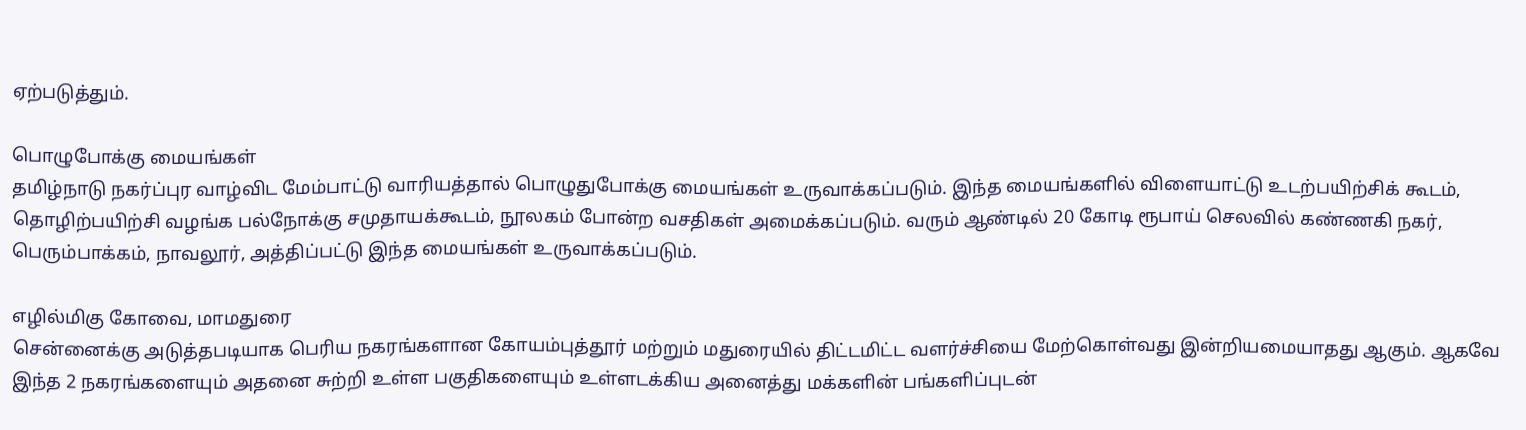ஏற்படுத்தும்.

பொழுபோக்கு மையங்கள்
தமிழ்நாடு நகர்ப்புர வாழ்விட மேம்பாட்டு வாரியத்தால் பொழுதுபோக்கு மையங்கள் உருவாக்கப்படும். இந்த மையங்களில் விளையாட்டு உடற்பயிற்சிக் கூடம், தொழிற்பயிற்சி வழங்க பல்நோக்கு சமுதாயக்கூடம், நூலகம் போன்ற வசதிகள் அமைக்கப்படும். வரும் ஆண்டில் 20 கோடி ரூபாய் செலவில் கண்ணகி நகர், பெரும்பாக்கம், நாவலூர், அத்திப்பட்டு இந்த மையங்கள் உருவாக்கப்படும்.

எழில்மிகு கோவை, மாமதுரை
சென்னைக்கு அடுத்தபடியாக பெரிய நகரங்களான கோயம்புத்தூர் மற்றும் மதுரையில் திட்டமிட்ட வளர்ச்சியை மேற்கொள்வது இன்றியமையாதது ஆகும். ஆகவே இந்த 2 நகரங்களையும் அதனை சுற்றி உள்ள பகுதிகளையும் உள்ளடக்கிய அனைத்து மக்களின் பங்களிப்புடன்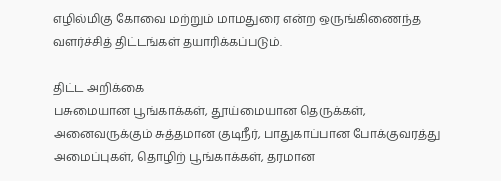எழில்மிகு கோவை மற்றும் மாமதுரை என்ற ஒருங்கிணைந்த வளர்ச்சித் திட்டங்கள் தயாரிக்கப்படும்.

திட்ட அறிக்கை
பசுமையான பூங்காக்கள், தூய்மையான தெருக்கள், அனைவருக்கும் சுத்தமான குடிநீர், பாதுகாப்பான போக்குவரத்து அமைப்புகள், தொழிற் பூங்காக்கள், தரமான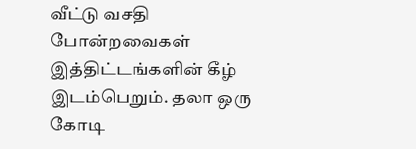வீட்டு வசதி போன்றவைகள் இத்திட்டங்களின் கீழ் இடம்பெறும். தலா ஒரு கோடி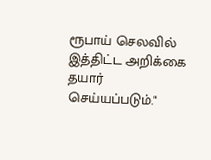ரூபாய் செலவில் இத்திட்ட அறிக்கை தயார் செய்யப்படும்."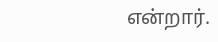என்றார்.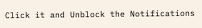Click it and Unblock the Notifications